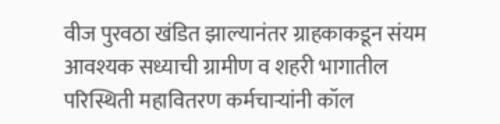वीज पुरवठा खंडित झाल्यानंतर ग्राहकाकडून संयम आवश्यक सध्याची ग्रामीण व शहरी भागातील परिस्थिती महावितरण कर्मचाऱ्यांनी कॉल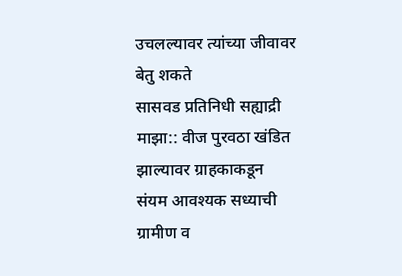उचलल्यावर त्यांच्या जीवावर बेतु शकते
सासवड प्रतिनिधी सह्याद्री माझा:: वीज पुरवठा खंडित झाल्यावर ग्राहकाकडून संयम आवश्यक सध्याची ग्रामीण व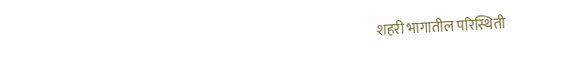शहरी भागातील परिस्थिती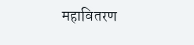महावितरण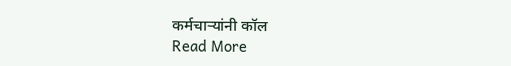कर्मचाऱ्यांनी कॉल
Read More